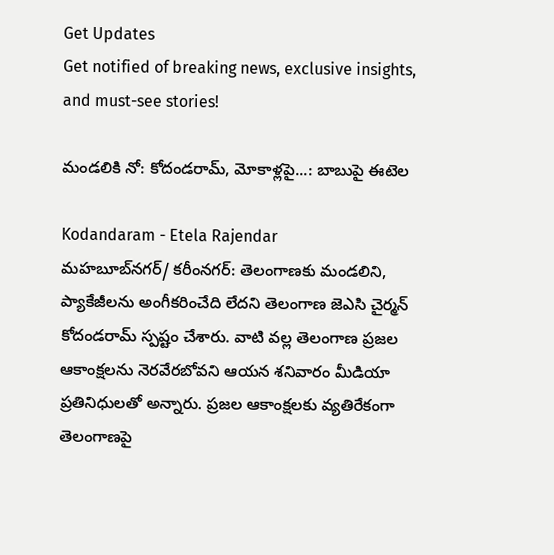Get Updates
Get notified of breaking news, exclusive insights, and must-see stories!

మండలికి నో: కోదండరామ్, మోకాళ్లపై...: బాబుపై ఈటెల

Kodandaram - Etela Rajendar
మహబూబ్‌నగర్/ కరీంనగర్‌: తెలంగాణకు మండలిని, ప్యాకేజీలను అంగీకరించేది లేదని తెలంగాణ జెఎసి చైర్మన్ కోదండరామ్ స్పష్టం చేశారు. వాటి వల్ల తెలంగాణ ప్రజల ఆకాంక్షలను నెరవేరబోవని ఆయన శనివారం మీడియా ప్రతినిధులతో అన్నారు. ప్రజల ఆకాంక్షలకు వ్యతిరేకంగా తెలంగాణపై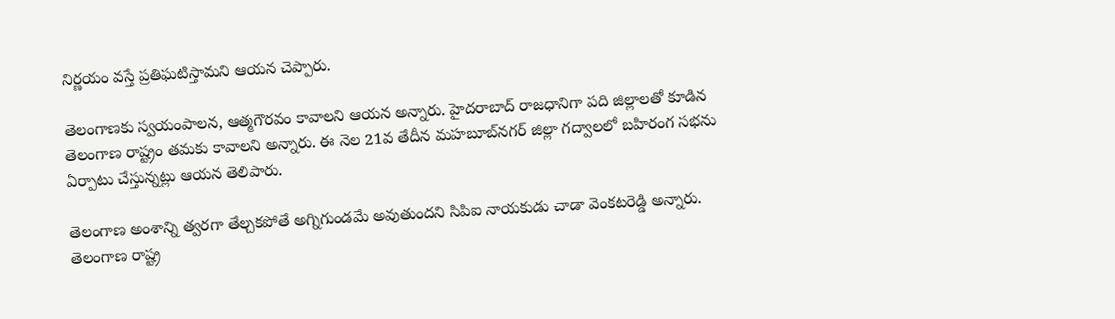నిర్ణయం వస్తే ప్రతిఘటిస్తామని ఆయన చెప్పారు.

తెలంగాణకు స్వయంపాలన, ఆత్మగౌరవం కావాలని ఆయన అన్నారు. హైదరాబాద్ రాజధానిగా పది జిల్లాలతో కూడిన తెలంగాణ రాష్ట్రం తమకు కావాలని అన్నారు. ఈ నెల 21వ తేదీన మహబూబ్‌నగర్ జిల్లా గద్వాలలో బహిరంగ సభను ఏర్పాటు చేస్తున్నట్లు ఆయన తెలిపారు.

తెలంగాణ అంశాన్ని త్వరగా తేల్చకపోతే అగ్నిగుండమే అవుతుందని సిపిఐ నాయకుడు చాడా వెంకటరెడ్డి అన్నారు. తెలంగాణ రాష్ట్ర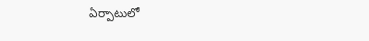ఏర్పాటులో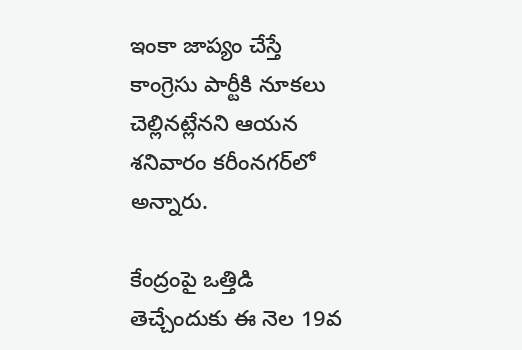ఇంకా జాప్యం చేస్తే కాంగ్రెసు పార్టీకి నూకలు చెల్లినట్లేనని ఆయన శనివారం కరీంనగర్‌లో అన్నారు.

కేంద్రంపై ఒత్తిడి తెచ్చేందుకు ఈ నెల 19వ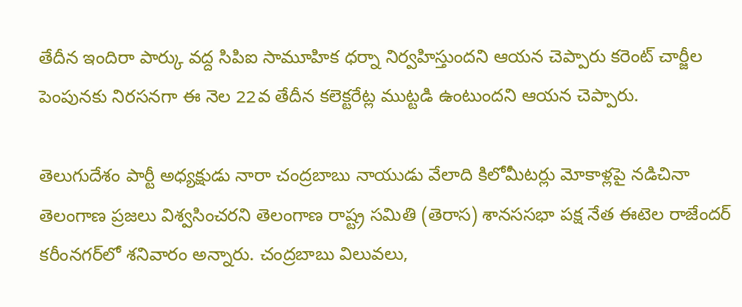తేదీన ఇందిరా పార్కు వద్ద సిపిఐ సామూహిక ధర్నా నిర్వహిస్తుందని ఆయన చెప్పారు కరెంట్ చార్జీల పెంపునకు నిరసనగా ఈ నెల 22వ తేదీన కలెక్టరేట్ల ముట్టడి ఉంటుందని ఆయన చెప్పారు.

తెలుగుదేశం పార్టీ అధ్యక్షుడు నారా చంద్రబాబు నాయుడు వేలాది కిలోమీటర్లు మోకాళ్లపై నడిచినా తెలంగాణ ప్రజలు విశ్వసించరని తెలంగాణ రాష్ట్ర సమితి (తెరాస) శానససభా పక్ష నేత ఈటెల రాజేందర్ కరీంనగర్‌లో శనివారం అన్నారు. చంద్రబాబు విలువలు,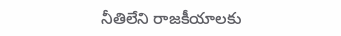నీతిలేని రాజకీయాలకు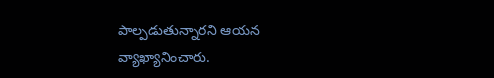పాల్పడుతున్నారని ఆయన వ్యాఖ్యానించారు.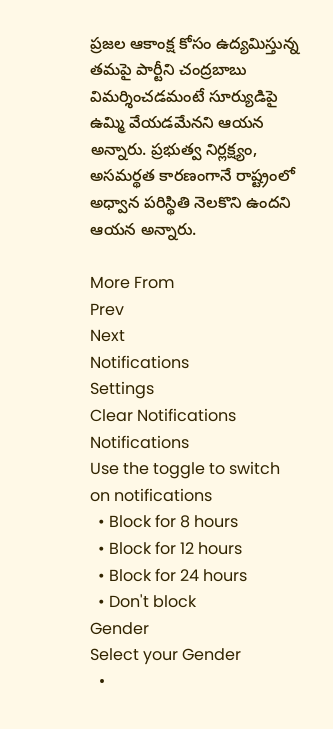ప్రజల ఆకాంక్ష కోసం ఉద్యమిస్తున్న తమపై పార్టీని చంద్రబాబు విమర్శించడమంటే సూర్యుడిపై ఉమ్మి వేయడమేనని ఆయన అన్నారు. ప్రభుత్వ నిర్లక్ష్యం, అసమర్థత కారణంగానే రాష్ట్రంలో అధ్వాన పరిస్థితి నెలకొని ఉందని ఆయన అన్నారు.

More From
Prev
Next
Notifications
Settings
Clear Notifications
Notifications
Use the toggle to switch on notifications
  • Block for 8 hours
  • Block for 12 hours
  • Block for 24 hours
  • Don't block
Gender
Select your Gender
  •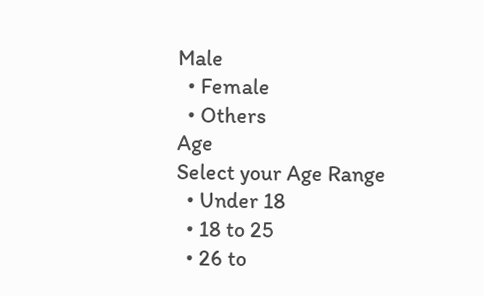Male
  • Female
  • Others
Age
Select your Age Range
  • Under 18
  • 18 to 25
  • 26 to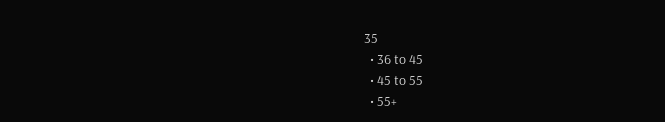35
  • 36 to 45
  • 45 to 55
  • 55+